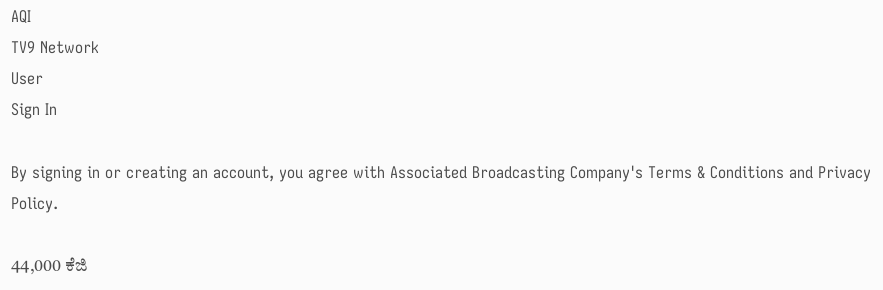AQI
TV9 Network
User
Sign In

By signing in or creating an account, you agree with Associated Broadcasting Company's Terms & Conditions and Privacy Policy.

44,000 ಕೆಜಿ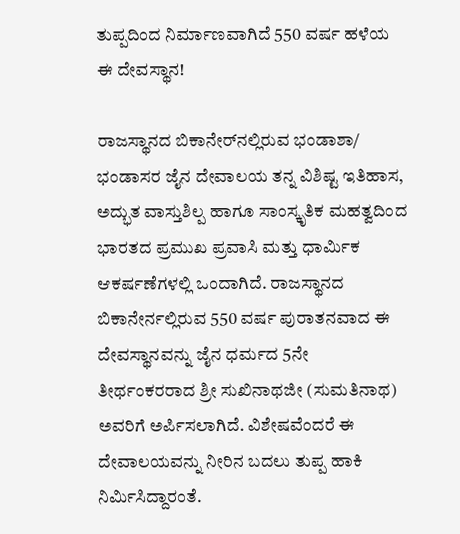ತುಪ್ಪದಿಂದ ನಿರ್ಮಾಣವಾಗಿದೆ 550 ವರ್ಷ ಹಳೆಯ ಈ ದೇವಸ್ಥಾನ!

ರಾಜಸ್ಥಾನದ ಬಿಕಾನೇರ್‌ನಲ್ಲಿರುವ ಭಂಡಾಶಾ/ ಭಂಡಾಸರ ಜೈನ ದೇವಾಲಯ ತನ್ನ ವಿಶಿಷ್ಟ ಇತಿಹಾಸ, ಅದ್ಭುತ ವಾಸ್ತುಶಿಲ್ಪ ಹಾಗೂ ಸಾಂಸ್ಕೃತಿಕ ಮಹತ್ವದಿಂದ ಭಾರತದ ಪ್ರಮುಖ ಪ್ರವಾಸಿ ಮತ್ತು ಧಾರ್ಮಿಕ ಆಕರ್ಷಣೆಗಳಲ್ಲಿ ಒಂದಾಗಿದೆ. ರಾಜಸ್ಥಾನದ ಬಿಕಾನೇರ್ನಲ್ಲಿರುವ 550 ವರ್ಷ ಪುರಾತನವಾದ ಈ ದೇವಸ್ಥಾನವನ್ನು ಜೈನ ಧರ್ಮದ 5ನೇ ತೀರ್ಥಂಕರರಾದ ಶ್ರೀ ಸುಖಿನಾಥಜೀ (ಸುಮತಿನಾಥ) ಅವರಿಗೆ ಅರ್ಪಿಸಲಾಗಿದೆ. ವಿಶೇಷವೆಂದರೆ ಈ ದೇವಾಲಯವನ್ನು ನೀರಿನ ಬದಲು ತುಪ್ಪ ಹಾಕಿ ನಿರ್ಮಿಸಿದ್ದಾರಂತೆ.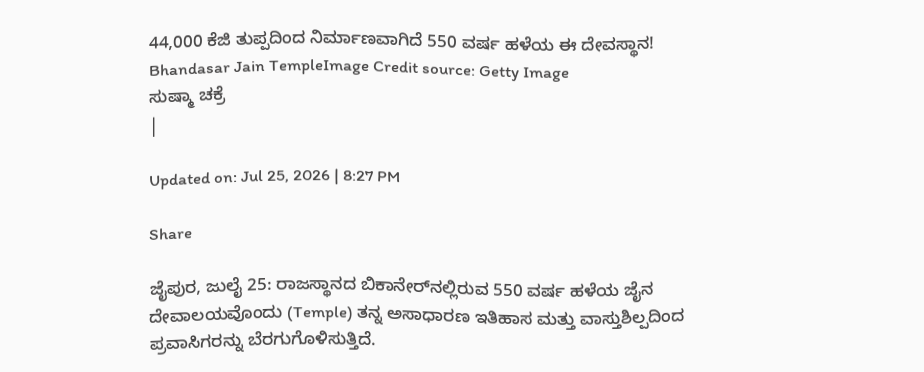44,000 ಕೆಜಿ ತುಪ್ಪದಿಂದ ನಿರ್ಮಾಣವಾಗಿದೆ 550 ವರ್ಷ ಹಳೆಯ ಈ ದೇವಸ್ಥಾನ!
Bhandasar Jain TempleImage Credit source: Getty Image
ಸುಷ್ಮಾ ಚಕ್ರೆ
|

Updated on: Jul 25, 2026 | 8:27 PM

Share

ಜೈಪುರ, ಜುಲೈ 25: ರಾಜಸ್ಥಾನದ ಬಿಕಾನೇರ್‌ನಲ್ಲಿರುವ 550 ವರ್ಷ ಹಳೆಯ ಜೈನ ದೇವಾಲಯವೊಂದು (Temple) ತನ್ನ ಅಸಾಧಾರಣ ಇತಿಹಾಸ ಮತ್ತು ವಾಸ್ತುಶಿಲ್ಪದಿಂದ ಪ್ರವಾಸಿಗರನ್ನು ಬೆರಗುಗೊಳಿಸುತ್ತಿದೆ.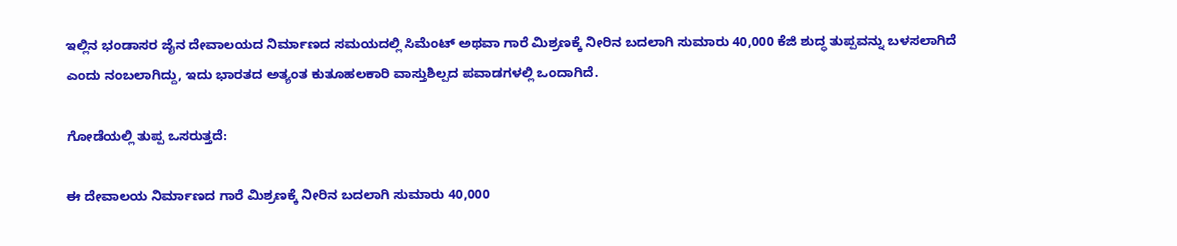ಇಲ್ಲಿನ ಭಂಡಾಸರ ಜೈನ ದೇವಾಲಯದ ನಿರ್ಮಾಣದ ಸಮಯದಲ್ಲಿ ಸಿಮೆಂಟ್ ಅಥವಾ ಗಾರೆ ಮಿಶ್ರಣಕ್ಕೆ ನೀರಿನ ಬದಲಾಗಿ ಸುಮಾರು 40,000 ಕೆಜಿ ಶುದ್ಧ ತುಪ್ಪವನ್ನು ಬಳಸಲಾಗಿದೆ ಎಂದು ನಂಬಲಾಗಿದ್ದು, ಇದು ಭಾರತದ ಅತ್ಯಂತ ಕುತೂಹಲಕಾರಿ ವಾಸ್ತುಶಿಲ್ಪದ ಪವಾಡಗಳಲ್ಲಿ ಒಂದಾಗಿದೆ.

ಗೋಡೆಯಲ್ಲಿ ತುಪ್ಪ ಒಸರುತ್ತದೆ:

ಈ ದೇವಾಲಯ ನಿರ್ಮಾಣದ ಗಾರೆ ಮಿಶ್ರಣಕ್ಕೆ ನೀರಿನ ಬದಲಾಗಿ ಸುಮಾರು 40,000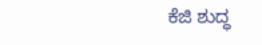ಕೆಜಿ ಶುದ್ಧ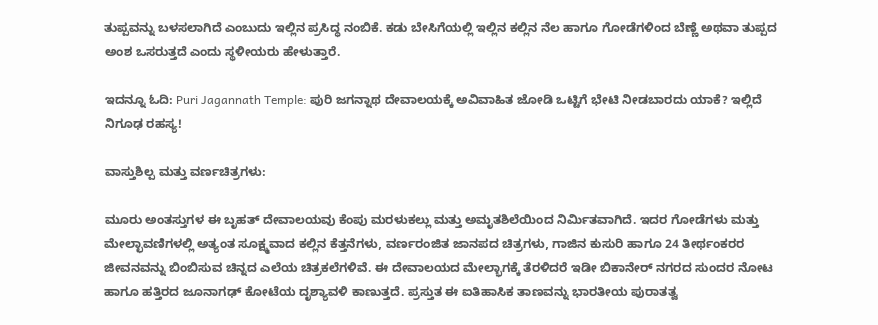ತುಪ್ಪವನ್ನು ಬಳಸಲಾಗಿದೆ ಎಂಬುದು ಇಲ್ಲಿನ ಪ್ರಸಿದ್ಧ ನಂಬಿಕೆ. ಕಡು ಬೇಸಿಗೆಯಲ್ಲಿ ಇಲ್ಲಿನ ಕಲ್ಲಿನ ನೆಲ ಹಾಗೂ ಗೋಡೆಗಳಿಂದ ಬೆಣ್ಣೆ ಅಥವಾ ತುಪ್ಪದ ಅಂಶ ಒಸರುತ್ತದೆ ಎಂದು ಸ್ಥಳೀಯರು ಹೇಳುತ್ತಾರೆ.

ಇದನ್ನೂ ಓದಿ: Puri Jagannath Temple: ಪುರಿ ಜಗನ್ನಾಥ ದೇವಾಲಯಕ್ಕೆ ಅವಿವಾಹಿತ ಜೋಡಿ ಒಟ್ಟಿಗೆ ಭೇಟಿ ನೀಡಬಾರದು ಯಾಕೆ? ಇಲ್ಲಿದೆ ನಿಗೂಢ ರಹಸ್ಯ!

ವಾಸ್ತುಶಿಲ್ಪ ಮತ್ತು ವರ್ಣಚಿತ್ರಗಳು:

ಮೂರು ಅಂತಸ್ತುಗಳ ಈ ಬೃಹತ್ ದೇವಾಲಯವು ಕೆಂಪು ಮರಳುಕಲ್ಲು ಮತ್ತು ಅಮೃತಶಿಲೆಯಿಂದ ನಿರ್ಮಿತವಾಗಿದೆ. ಇದರ ಗೋಡೆಗಳು ಮತ್ತು ಮೇಲ್ಛಾವಣಿಗಳಲ್ಲಿ ಅತ್ಯಂತ ಸೂಕ್ಷ್ಮವಾದ ಕಲ್ಲಿನ ಕೆತ್ತನೆಗಳು, ವರ್ಣರಂಜಿತ ಜಾನಪದ ಚಿತ್ರಗಳು, ಗಾಜಿನ ಕುಸುರಿ ಹಾಗೂ 24 ತೀರ್ಥಂಕರರ ಜೀವನವನ್ನು ಬಿಂಬಿಸುವ ಚಿನ್ನದ ಎಲೆಯ ಚಿತ್ರಕಲೆಗಳಿವೆ. ಈ ದೇವಾಲಯದ ಮೇಲ್ಭಾಗಕ್ಕೆ ತೆರಳಿದರೆ ಇಡೀ ಬಿಕಾನೇರ್ ನಗರದ ಸುಂದರ ನೋಟ ಹಾಗೂ ಹತ್ತಿರದ ಜೂನಾಗಢ್ ಕೋಟೆಯ ದೃಶ್ಯಾವಳಿ ಕಾಣುತ್ತದೆ. ಪ್ರಸ್ತುತ ಈ ಐತಿಹಾಸಿಕ ತಾಣವನ್ನು ಭಾರತೀಯ ಪುರಾತತ್ವ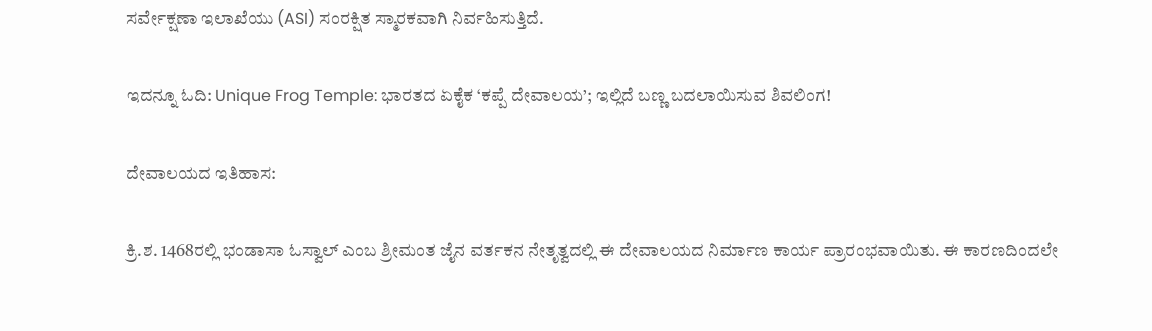ಸರ್ವೇಕ್ಷಣಾ ಇಲಾಖೆಯು (ASI) ಸಂರಕ್ಷಿತ ಸ್ಮಾರಕವಾಗಿ ನಿರ್ವಹಿಸುತ್ತಿದೆ.

ಇದನ್ನೂ ಓದಿ: Unique Frog Temple: ಭಾರತದ ಏಕೈಕ ‘ಕಪ್ಪೆ ದೇವಾಲಯ’; ಇಲ್ಲಿದೆ ಬಣ್ಣ ಬದಲಾಯಿಸುವ ಶಿವಲಿಂಗ!

ದೇವಾಲಯದ ಇತಿಹಾಸ:

ಕ್ರಿ.ಶ. 1468ರಲ್ಲಿ ಭಂಡಾಸಾ ಓಸ್ವಾಲ್ ಎಂಬ ಶ್ರೀಮಂತ ಜೈನ ವರ್ತಕನ ನೇತೃತ್ವದಲ್ಲಿ ಈ ದೇವಾಲಯದ ನಿರ್ಮಾಣ ಕಾರ್ಯ ಪ್ರಾರಂಭವಾಯಿತು. ಈ ಕಾರಣದಿಂದಲೇ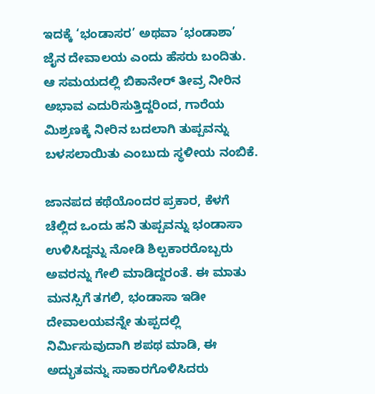ಇದಕ್ಕೆ ‘ಭಂಡಾಸರ’ ಅಥವಾ ‘ಭಂಡಾಶಾ’ ಜೈನ ದೇವಾಲಯ ಎಂದು ಹೆಸರು ಬಂದಿತು. ಆ ಸಮಯದಲ್ಲಿ ಬಿಕಾನೇರ್ ತೀವ್ರ ನೀರಿನ ಅಭಾವ ಎದುರಿಸುತ್ತಿದ್ದರಿಂದ, ಗಾರೆಯ ಮಿಶ್ರಣಕ್ಕೆ ನೀರಿನ ಬದಲಾಗಿ ತುಪ್ಪವನ್ನು ಬಳಸಲಾಯಿತು ಎಂಬುದು ಸ್ಥಳೀಯ ನಂಬಿಕೆ.

ಜಾನಪದ ಕಥೆಯೊಂದರ ಪ್ರಕಾರ, ಕೆಳಗೆ ಚೆಲ್ಲಿದ ಒಂದು ಹನಿ ತುಪ್ಪವನ್ನು ಭಂಡಾಸಾ ಉಳಿಸಿದ್ದನ್ನು ನೋಡಿ ಶಿಲ್ಪಕಾರರೊಬ್ಬರು ಅವರನ್ನು ಗೇಲಿ ಮಾಡಿದ್ದರಂತೆ. ಈ ಮಾತು ಮನಸ್ಸಿಗೆ ತಗಲಿ, ಭಂಡಾಸಾ ಇಡೀ ದೇವಾಲಯವನ್ನೇ ತುಪ್ಪದಲ್ಲಿ ನಿರ್ಮಿಸುವುದಾಗಿ ಶಪಥ ಮಾಡಿ, ಈ ಅದ್ಭುತವನ್ನು ಸಾಕಾರಗೊಳಿಸಿದರು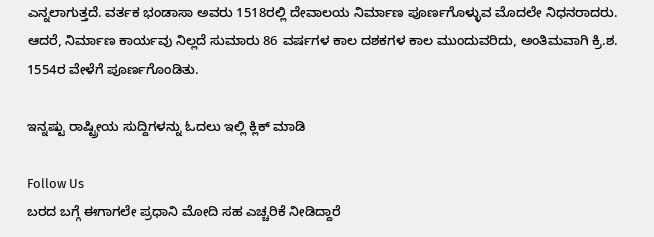ಎನ್ನಲಾಗುತ್ತದೆ. ವರ್ತಕ ಭಂಡಾಸಾ ಅವರು 1518ರಲ್ಲಿ ದೇವಾಲಯ ನಿರ್ಮಾಣ ಪೂರ್ಣಗೊಳ್ಳುವ ಮೊದಲೇ ನಿಧನರಾದರು. ಆದರೆ, ನಿರ್ಮಾಣ ಕಾರ್ಯವು ನಿಲ್ಲದೆ ಸುಮಾರು 86 ವರ್ಷಗಳ ಕಾಲ ದಶಕಗಳ ಕಾಲ ಮುಂದುವರಿದು, ಅಂತಿಮವಾಗಿ ಕ್ರಿ.ಶ. 1554ರ ವೇಳೆಗೆ ಪೂರ್ಣಗೊಂಡಿತು.

ಇನ್ನಷ್ಟು ರಾಷ್ಟ್ರೀಯ ಸುದ್ದಿಗಳನ್ನು ಓದಲು ಇಲ್ಲಿ ಕ್ಲಿಕ್ ಮಾಡಿ

Follow Us
ಬರದ ಬಗ್ಗೆ ಈಗಾಗಲೇ ಪ್ರಧಾನಿ ಮೋದಿ ಸಹ ಎಚ್ಚರಿಕೆ ನೀಡಿದ್ದಾರೆ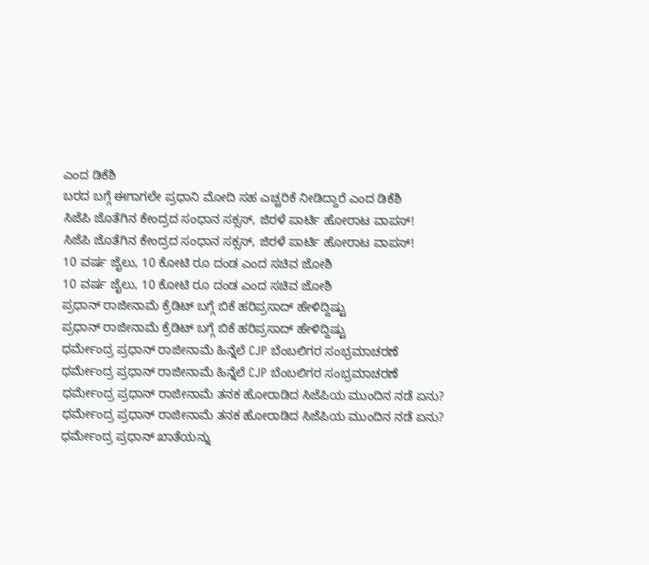ಎಂದ ಡಿಕೆಶಿ
ಬರದ ಬಗ್ಗೆ ಈಗಾಗಲೇ ಪ್ರಧಾನಿ ಮೋದಿ ಸಹ ಎಚ್ಚರಿಕೆ ನೀಡಿದ್ದಾರೆ ಎಂದ ಡಿಕೆಶಿ
ಸಿಜೆಪಿ ಜೊತೆಗಿನ ಕೇಂದ್ರದ ಸಂಧಾನ ಸಕ್ಸಸ್, ಜಿರಳೆ ಪಾರ್ಟಿ ಹೋರಾಟ ವಾಪಸ್!
ಸಿಜೆಪಿ ಜೊತೆಗಿನ ಕೇಂದ್ರದ ಸಂಧಾನ ಸಕ್ಸಸ್, ಜಿರಳೆ ಪಾರ್ಟಿ ಹೋರಾಟ ವಾಪಸ್!
10 ವರ್ಷ ಜೈಲು, 10 ಕೋಟಿ ರೂ ದಂಡ ಎಂದ ಸಚಿವ ಜೋಶಿ
10 ವರ್ಷ ಜೈಲು, 10 ಕೋಟಿ ರೂ ದಂಡ ಎಂದ ಸಚಿವ ಜೋಶಿ
ಪ್ರಧಾನ್ ರಾಜೀನಾಮೆ ಕ್ರೆಡಿಟ್ ಬಗ್ಗೆ ಬಿಕೆ ಹರಿಪ್ರಸಾದ್ ಹೇಳಿದ್ದಿಷ್ಟು
ಪ್ರಧಾನ್ ರಾಜೀನಾಮೆ ಕ್ರೆಡಿಟ್ ಬಗ್ಗೆ ಬಿಕೆ ಹರಿಪ್ರಸಾದ್ ಹೇಳಿದ್ದಿಷ್ಟು
ಧರ್ಮೇಂದ್ರ ಪ್ರಧಾನ್ ರಾಜೀನಾಮೆ ಹಿನ್ನೆಲೆ CJP ಬೆಂಬಲಿಗರ ಸಂಭ್ರಮಾಚರಣೆ
ಧರ್ಮೇಂದ್ರ ಪ್ರಧಾನ್ ರಾಜೀನಾಮೆ ಹಿನ್ನೆಲೆ CJP ಬೆಂಬಲಿಗರ ಸಂಭ್ರಮಾಚರಣೆ
ಧರ್ಮೇಂದ್ರ ಪ್ರಧಾನ್ ರಾಜೀನಾಮೆ ತನಕ ಹೋರಾಡಿದ ಸಿಜೆಪಿಯ ಮುಂದಿನ ನಡೆ ಏನು?
ಧರ್ಮೇಂದ್ರ ಪ್ರಧಾನ್ ರಾಜೀನಾಮೆ ತನಕ ಹೋರಾಡಿದ ಸಿಜೆಪಿಯ ಮುಂದಿನ ನಡೆ ಏನು?
ಧರ್ಮೇಂದ್ರ ಪ್ರಧಾನ್ ಖಾತೆಯನ್ನು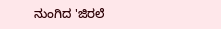ನುಂಗಿದ 'ಜಿರಲೆ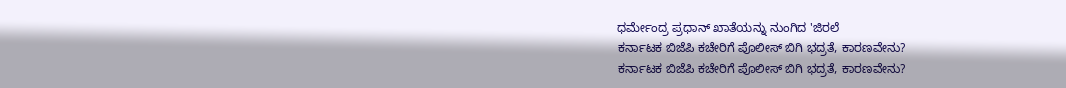ಧರ್ಮೇಂದ್ರ ಪ್ರಧಾನ್ ಖಾತೆಯನ್ನು ನುಂಗಿದ 'ಜಿರಲೆ
ಕರ್ನಾಟಕ ಬಿಜೆಪಿ ಕಚೇರಿಗೆ ಪೊಲೀಸ್ ಬಿಗಿ ಭದ್ರತೆ, ಕಾರಣವೇನು?
ಕರ್ನಾಟಕ ಬಿಜೆಪಿ ಕಚೇರಿಗೆ ಪೊಲೀಸ್ ಬಿಗಿ ಭದ್ರತೆ, ಕಾರಣವೇನು?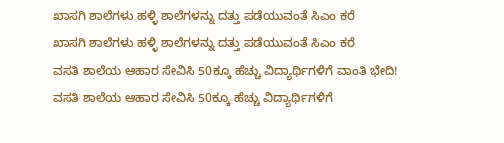ಖಾಸಗಿ ಶಾಲೆಗಳು ಹಳ್ಳಿ ಶಾಲೆಗಳನ್ನು ದತ್ತು ಪಡೆಯುವಂತೆ ಸಿಎಂ ಕರೆ
ಖಾಸಗಿ ಶಾಲೆಗಳು ಹಳ್ಳಿ ಶಾಲೆಗಳನ್ನು ದತ್ತು ಪಡೆಯುವಂತೆ ಸಿಎಂ ಕರೆ
ವಸತಿ ಶಾಲೆಯ ಆಹಾರ ಸೇವಿಸಿ 50ಕ್ಕೂ ಹೆಚ್ಚು ವಿದ್ಯಾರ್ಥಿಗಳಿಗೆ ವಾಂತಿ ಭೇದಿ!
ವಸತಿ ಶಾಲೆಯ ಆಹಾರ ಸೇವಿಸಿ 50ಕ್ಕೂ ಹೆಚ್ಚು ವಿದ್ಯಾರ್ಥಿಗಳಿಗೆ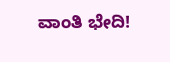ವಾಂತಿ ಭೇದಿ!